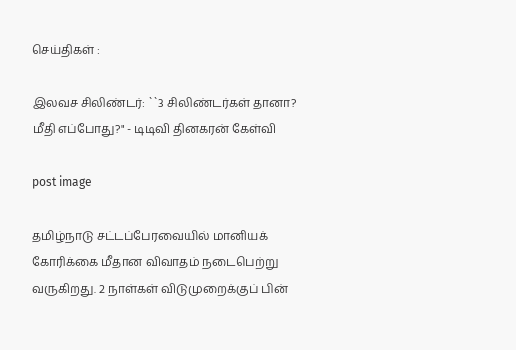செய்திகள் :

இலவச சிலிண்டர்: ``3 சிலிண்டர்கள் தானா? மீதி எப்போது?" - டிடிவி தினகரன் கேள்வி

post image

தமிழ்நாடு சட்டப்பேரவையில் மானியக் கோரிக்கை மீதான விவாதம் நடைபெற்று வருகிறது. 2 நாள்கள் விடுமுறைக்குப் பின்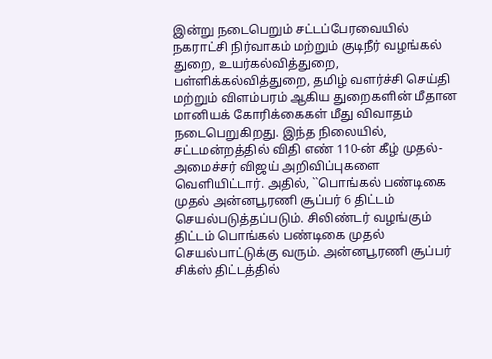இன்று நடைபெறும் சட்டப்பேரவையில் நகராட்சி நிர்வாகம் மற்றும் குடிநீர் வழங்கல் துறை, உயர்கல்வித்துறை, பள்ளிக்கல்வித்துறை, தமிழ் வளர்ச்சி செய்தி மற்றும் விளம்பரம் ஆகிய துறைகளின் மீதான மானியக் கோரிக்கைகள் மீது விவாதம் நடைபெறுகிறது. இந்த நிலையில், சட்டமன்றத்தில் விதி எண் 110-ன் கீழ் முதல்-அமைச்சர் விஜய் அறிவிப்புகளை வெளியிட்டார். அதில், ``பொங்கல் பண்டிகை முதல் அன்னபூரணி சூப்பர் 6 திட்டம் செயல்படுத்தப்படும். சிலிண்டர் வழங்கும் திட்டம் பொங்கல் பண்டிகை முதல் செயல்பாட்டுக்கு வரும். அன்னபூரணி சூப்பர் சிக்ஸ் திட்டத்தில்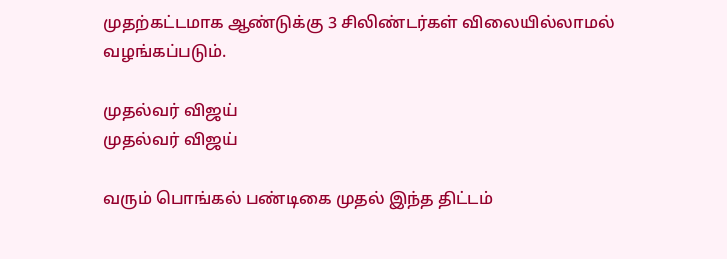முதற்கட்டமாக ஆண்டுக்கு 3 சிலிண்டர்கள் விலையில்லாமல் வழங்கப்படும்.

முதல்வர் விஜய்
முதல்வர் விஜய்

வரும் பொங்கல் பண்டிகை முதல் இந்த திட்டம்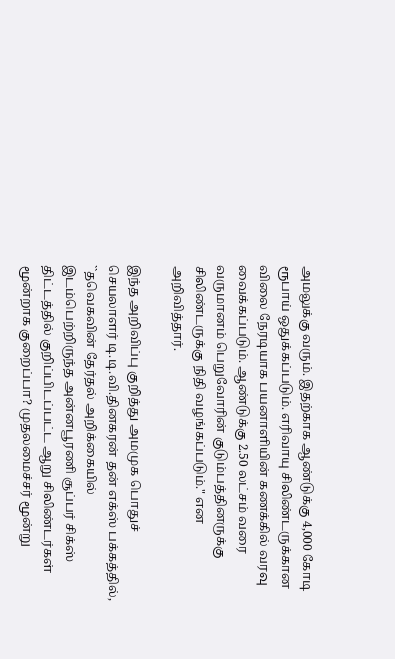அமலுக்கு வரும். இதற்காக ஆண்டுக்கு 4,000 கோடி ரூபாய் ஒதுக்கப்படும். எரிவாயு சிலிண்டருக்கான விலை நேரடியாக பயனாளியின் கணக்கில் வரவு வைக்கப்படும். ஆண்டுக்கு 2.50 லட்சம் வரை வருமானம் பெறுவோரின் குடும்பத்தினருக்கு சிலிண்டருக்கு நிதி வழங்கப்படும்." என அறிவித்தார்.

இந்த அறிவிப்பு குறித்து அமமுக பொதுச் செயலாளர் டி.டி.வி.தினகரன் தன் எக்ஸ் பக்கத்தில், ``தவெகவின் தேர்தல் அறிக்கையில் இடம்பெற்றிருந்த அன்னபூரணி சூப்பர் சிக்ஸ் திட்டத்தில் குறிப்பிடப்பட்ட ஆறு சிலிண்டர்கள் மூன்றாக குறைப்பா? முதலமைச்சர் மூன்று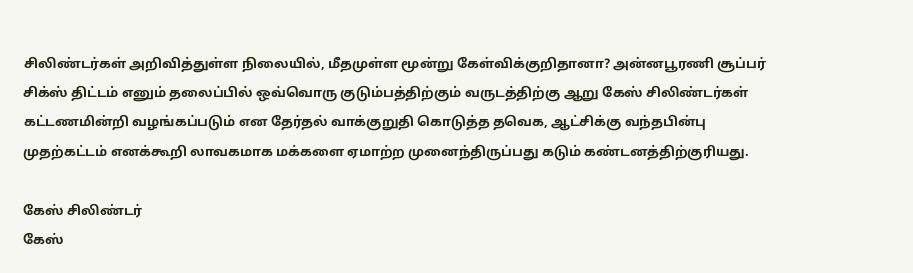சிலிண்டர்கள் அறிவித்துள்ள நிலையில், மீதமுள்ள மூன்று கேள்விக்குறிதானா? அன்னபூரணி சூப்பர் சிக்ஸ் திட்டம் எனும் தலைப்பில் ஒவ்வொரு குடும்பத்திற்கும் வருடத்திற்கு ஆறு கேஸ் சிலிண்டர்கள் கட்டணமின்றி வழங்கப்படும் என தேர்தல் வாக்குறுதி கொடுத்த தவெக, ஆட்சிக்கு வந்தபின்பு முதற்கட்டம் எனக்கூறி லாவகமாக மக்களை ஏமாற்ற முனைந்திருப்பது கடும் கண்டனத்திற்குரியது.

கேஸ் சிலிண்டர்
கேஸ்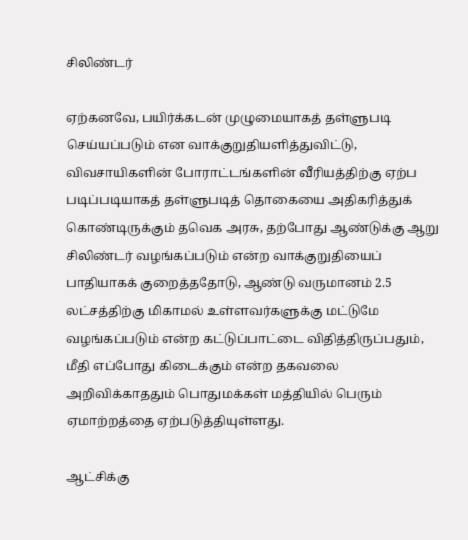சிலிண்டர்

ஏற்கனவே, பயிர்க்கடன் முழுமையாகத் தள்ளுபடி செய்யப்படும் என வாக்குறுதியளித்துவிட்டு, விவசாயிகளின் போராட்டங்களின் வீரியத்திற்கு ஏற்ப படிப்படியாகத் தள்ளுபடித் தொகையை அதிகரித்துக் கொண்டிருக்கும் தவெக அரசு, தற்போது ஆண்டுக்கு ஆறு சிலிண்டர் வழங்கப்படும் என்ற வாக்குறுதியைப் பாதியாகக் குறைத்ததோடு, ஆண்டு வருமானம் 2.5 லட்சத்திற்கு மிகாமல் உள்ளவர்களுக்கு மட்டுமே வழங்கப்படும் என்ற கட்டுப்பாட்டை விதித்திருப்பதும், மீதி எப்போது கிடைக்கும் என்ற தகவலை அறிவிக்காததும் பொதுமக்கள் மத்தியில் பெரும் ஏமாற்றத்தை ஏற்படுத்தியுள்ளது.

ஆட்சிக்கு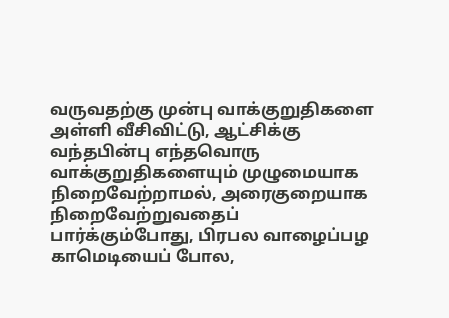வருவதற்கு முன்பு வாக்குறுதிகளை அள்ளி வீசிவிட்டு, ஆட்சிக்கு வந்தபின்பு எந்தவொரு வாக்குறுதிகளையும் முழுமையாக நிறைவேற்றாமல், அரைகுறையாக நிறைவேற்றுவதைப் பார்க்கும்போது, பிரபல வாழைப்பழ காமெடியைப் போல,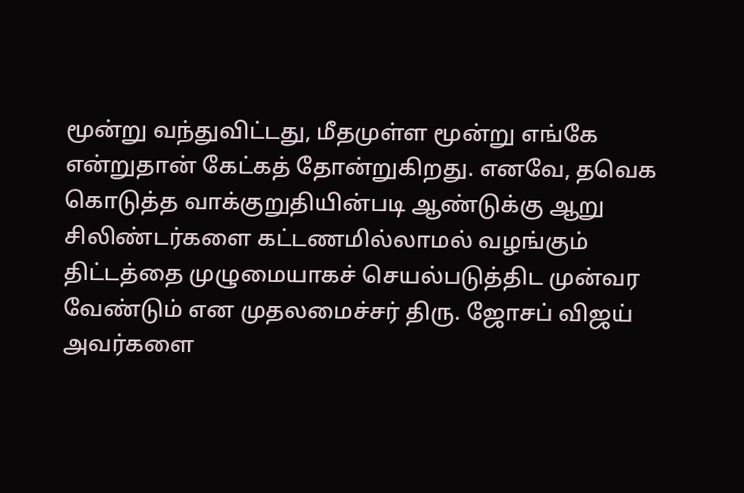மூன்று வந்துவிட்டது, மீதமுள்ள மூன்று எங்கே என்றுதான் கேட்கத் தோன்றுகிறது. எனவே, தவெக கொடுத்த வாக்குறுதியின்படி ஆண்டுக்கு ஆறு சிலிண்டர்களை கட்டணமில்லாமல் வழங்கும் திட்டத்தை முழுமையாகச் செயல்படுத்திட முன்வர வேண்டும் என முதலமைச்சர் திரு. ஜோசப் விஜய் அவர்களை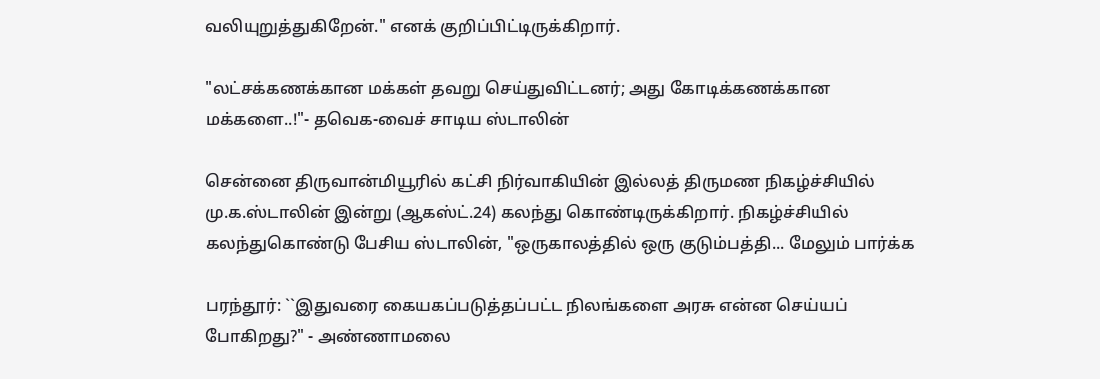வலியுறுத்துகிறேன்." எனக் குறிப்பிட்டிருக்கிறார்.

"லட்சக்கணக்கான மக்கள் தவறு செய்துவிட்டனர்; அது கோடிக்கணக்கான மக்களை..!"- தவெக-வைச் சாடிய ஸ்டாலின்

சென்னை திருவான்மியூரில் கட்சி நிர்வாகியின் இல்லத் திருமண நிகழ்ச்சியில் மு.க.ஸ்டாலின் இன்று (ஆகஸ்ட்.24) கலந்து கொண்டிருக்கிறார். நிகழ்ச்சியில் கலந்துகொண்டு பேசிய ஸ்டாலின், "ஒருகாலத்தில் ஒரு குடும்பத்தி... மேலும் பார்க்க

பரந்தூர்: ``இதுவரை கையகப்படுத்தப்பட்ட நிலங்களை அரசு என்ன செய்யப் போகிறது?" - அண்ணாமலை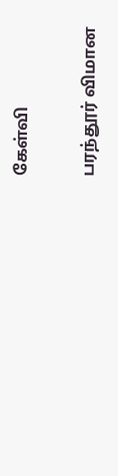கேள்வி

பரந்தூர் விமான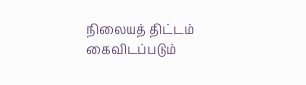நிலையத் திட்டம் கைவிடப்படும்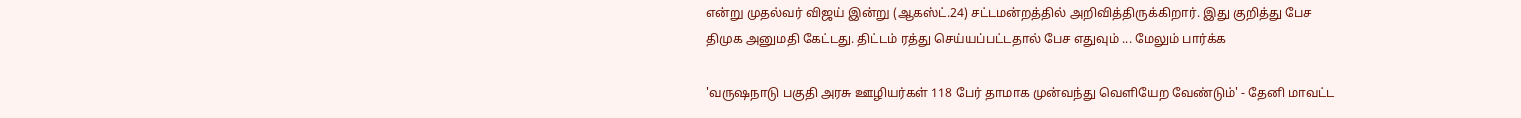என்று முதல்வர் விஜய் இன்று (ஆகஸ்ட்.24) சட்டமன்றத்தில் அறிவித்திருக்கிறார். இது குறித்து பேச திமுக அனுமதி கேட்டது. திட்டம் ரத்து செய்யப்பட்டதால் பேச எதுவும் ... மேலும் பார்க்க

'வருஷநாடு பகுதி அரசு ஊழியர்கள் 118 பேர் தாமாக முன்வந்து வெளியேற வேண்டும்' - தேனி மாவட்ட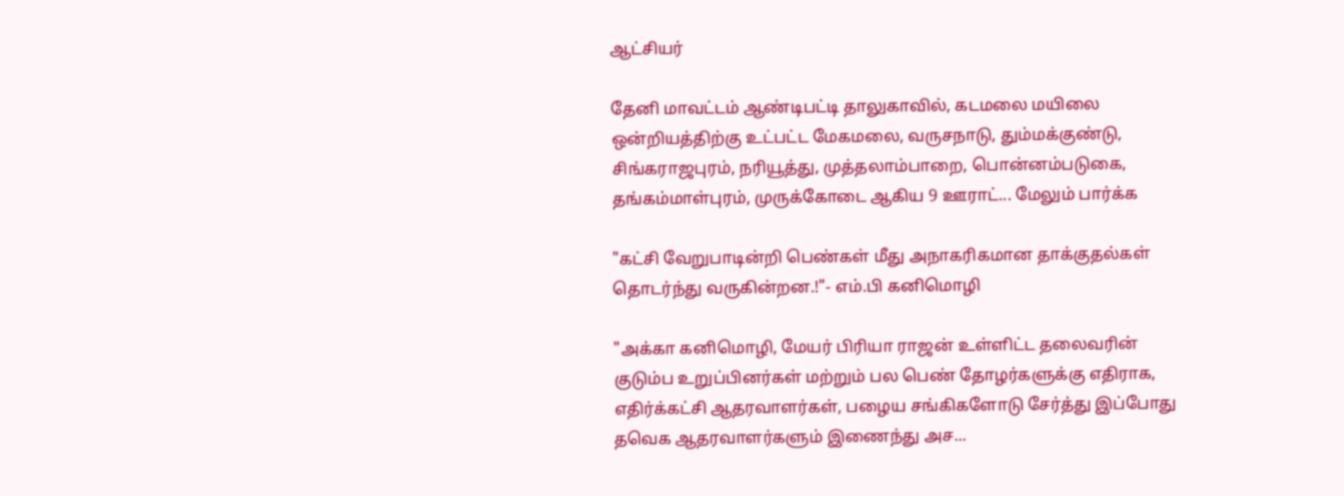ஆட்சியர்

தேனி மாவட்டம் ஆண்டிபட்டி தாலுகாவில், கடமலை மயிலை ஒன்றியத்திற்கு உட்பட்ட மேகமலை, வருசநாடு, தும்மக்குண்டு, சிங்கராஜபுரம், நரியூத்து, முத்தலாம்பாறை, பொன்னம்படுகை, தங்கம்மாள்புரம், முருக்கோடை ஆகிய 9 ஊராட்... மேலும் பார்க்க

"கட்சி வேறுபாடின்றி பெண்கள் மீது அநாகரிகமான தாக்குதல்கள் தொடர்ந்து வருகின்றன.!"- எம்.பி கனிமொழி

"அக்கா கனிமொழி, மேயர் பிரியா ராஜன் உள்ளிட்ட தலைவரின் குடும்ப உறுப்பினர்கள் மற்றும் பல பெண் தோழர்களுக்கு எதிராக, எதிர்க்கட்சி ஆதரவாளர்கள், பழைய சங்கிகளோடு சேர்த்து இப்போது தவெக ஆதரவாளர்களும் இணைந்து அச...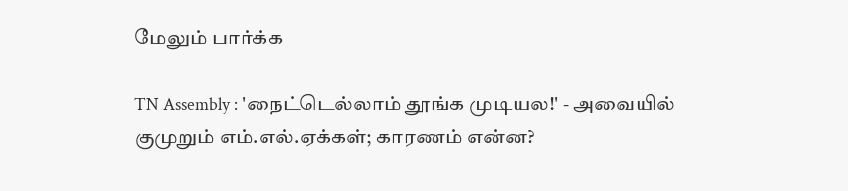மேலும் பார்க்க

TN Assembly : 'நைட்டெல்லாம் தூங்க முடியல!' - அவையில் குமுறும் எம்.எல்.ஏக்கள்; காரணம் என்ன?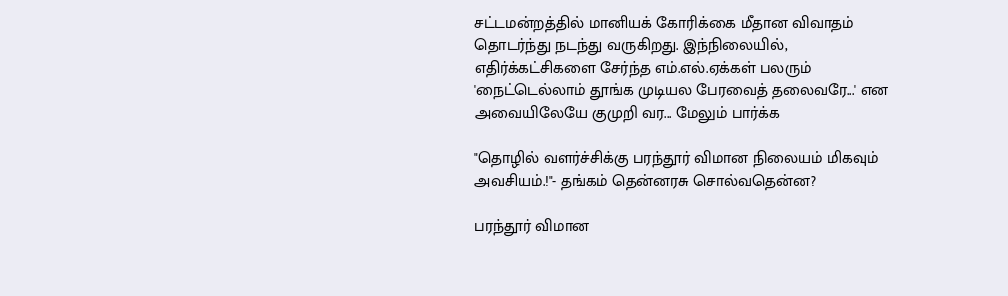சட்டமன்றத்தில் மானியக் கோரிக்கை மீதான விவாதம் தொடர்ந்து நடந்து வருகிறது. இந்நிலையில், எதிர்க்கட்சிகளை சேர்ந்த எம்.எல்.ஏக்கள் பலரும் 'நைட்டெல்லாம் தூங்க முடியல பேரவைத் தலைவரே...' என அவையிலேயே குமுறி வர... மேலும் பார்க்க

"தொழில் வளர்ச்சிக்கு பரந்தூர் விமான நிலையம் மிகவும் அவசியம்.!"- தங்கம் தென்னரசு சொல்வதென்ன?

பரந்தூர் விமான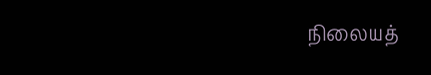நிலையத்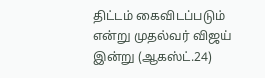திட்டம் கைவிடப்படும் என்று முதல்வர் விஜய் இன்று (ஆகஸ்ட்.24)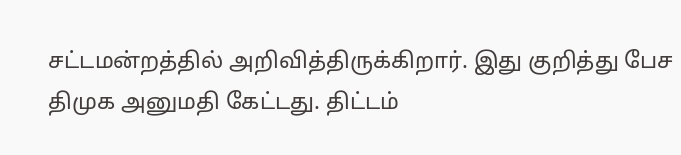சட்டமன்றத்தில் அறிவித்திருக்கிறார். இது குறித்து பேச திமுக அனுமதி கேட்டது. திட்டம்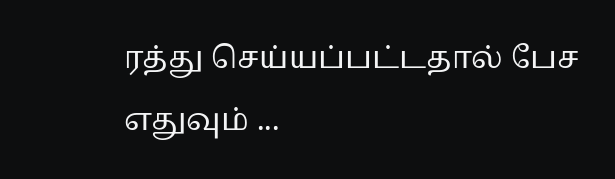ரத்து செய்யப்பட்டதால் பேச எதுவும் ...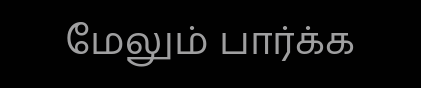மேலும் பார்க்க